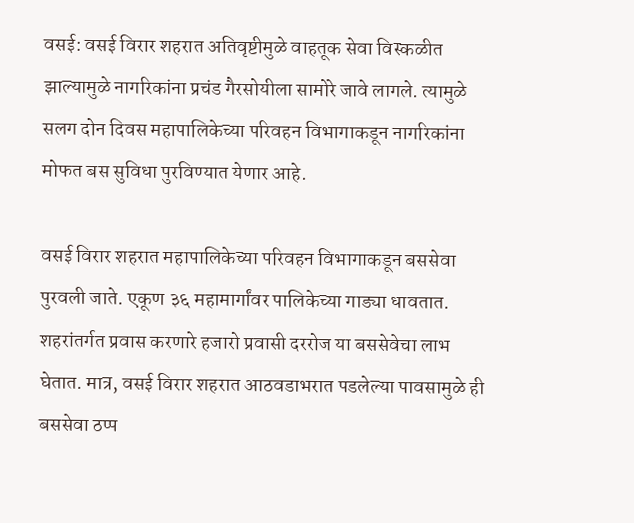वसई: वसई विरार शहरात अतिवृष्टीमुळे वाहतूक सेवा विस्कळीत झाल्यामुळे नागरिकांना प्रचंड गैरसोयीला सामोरे जावे लागले. त्यामुळे सलग दोन दिवस महापालिकेच्या परिवहन विभागाकडून नागरिकांना मोफत बस सुविधा पुरविण्यात येणार आहे.

वसई विरार शहरात महापालिकेच्या परिवहन विभागाकडून बससेवा पुरवली जाते. एकूण ३६ महामार्गांवर पालिकेच्या गाड्या धावतात. शहरांतर्गत प्रवास करणारे हजारो प्रवासी दररोज या बससेवेचा लाभ घेतात. मात्र, वसई विरार शहरात आठवडाभरात पडलेल्या पावसामुळे ही बससेवा ठप्प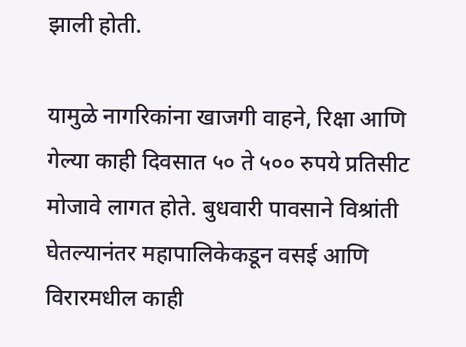झाली होती.

यामुळे नागरिकांना खाजगी वाहने, रिक्षा आणि गेल्या काही दिवसात ५० ते ५०० रुपये प्रतिसीट मोजावे लागत होते. बुधवारी पावसाने विश्रांती घेतल्यानंतर महापालिकेकडून वसई आणि विरारमधील काही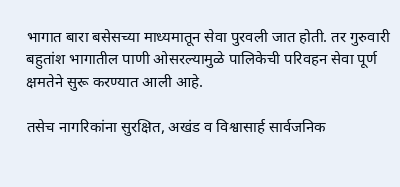भागात बारा बसेसच्या माध्यमातून सेवा पुरवली जात होती. तर गुरुवारी बहुतांश भागातील पाणी ओसरल्यामुळे पालिकेची परिवहन सेवा पूर्ण क्षमतेने सुरू करण्यात आली आहे.

तसेच नागरिकांना सुरक्षित, अखंड व विश्वासार्ह सार्वजनिक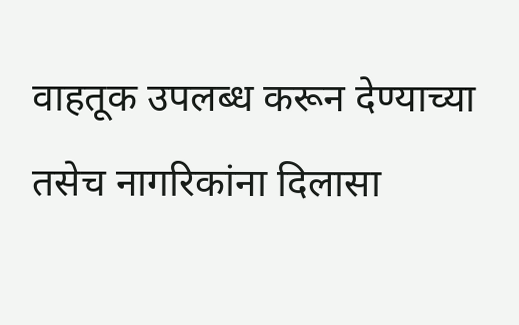वाहतूक उपलब्ध करून देण्याच्या तसेच नागरिकांना दिलासा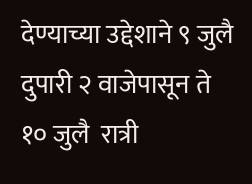देण्याच्या उद्देशाने ९ जुलै दुपारी २ वाजेपासून ते १० जुलै  रात्री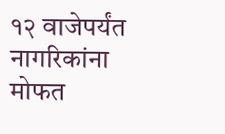१२ वाजेपर्यंत नागरिकांना मोफत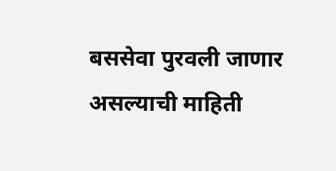बससेवा पुरवली जाणार असल्याची माहिती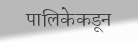पालिकेकडून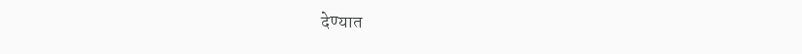देण्यात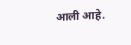आली आहे.